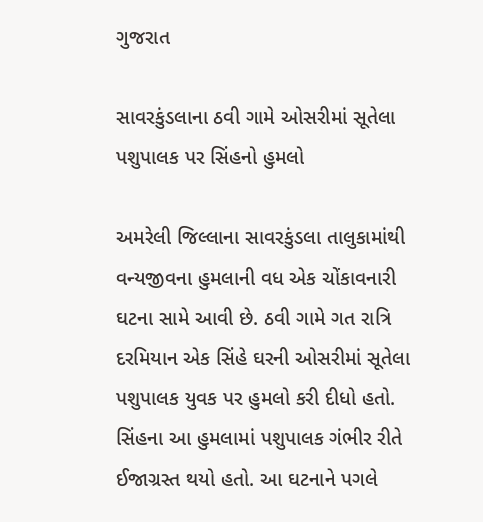ગુજરાત

સાવરકુંડલાના ઠવી ગામે ઓસરીમાં સૂતેલા પશુપાલક પર સિંહનો હુમલો

અમરેલી જિલ્લાના સાવરકુંડલા તાલુકામાંથી વન્યજીવના હુમલાની વધ એક ચોંકાવનારી ઘટના સામે આવી છે. ઠવી ગામે ગત રાત્રિ દરમિયાન એક સિંહે ઘરની ઓસરીમાં સૂતેલા પશુપાલક યુવક પર હુમલો કરી દીધો હતો. સિંહના આ હુમલામાં પશુપાલક ગંભીર રીતે ઈજાગ્રસ્ત થયો હતો. આ ઘટનાને પગલે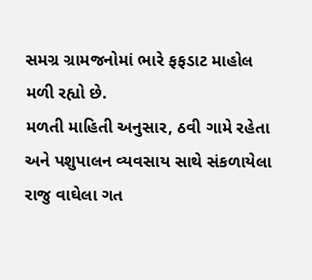સમગ્ર ગ્રામજનોમાં ભારે ફફડાટ માહોલ મળી રહ્યો છે.
મળતી માહિતી અનુસાર, ઠવી ગામે રહેતા અને પશુપાલન વ્યવસાય સાથે સંકળાયેલા રાજુ વાઘેલા ગત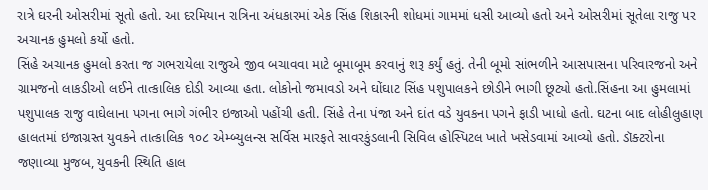રાત્રે ઘરની ઓસરીમાં સૂતો હતો. આ દરમિયાન રાત્રિના અંધકારમાં એક સિંહ શિકારની શોધમાં ગામમાં ધસી આવ્યો હતો અને ઓસરીમાં સૂતેલા રાજુ પર અચાનક હુમલો કર્યો હતો.
સિંહે અચાનક હુમલો કરતા જ ગભરાયેલા રાજુએ જીવ બચાવવા માટે બૂમાબૂમ કરવાનું શરૂ કર્યું હતું. તેની બૂમો સાંભળીને આસપાસના પરિવારજનો અને ગ્રામજનો લાકડીઓ લઈને તાત્કાલિક દોડી આવ્યા હતા. લોકોનો જમાવડો અને ઘોંઘાટ સિંહ પશુપાલકને છોડીને ભાગી છૂટ્યો હતો.સિંહના આ હુમલામાં પશુપાલક રાજુ વાઘેલાના પગના ભાગે ગંભીર ઇજાઓ પહોંચી હતી. સિંહે તેના પંજા અને દાંત વડે યુવકના પગને ફાડી ખાધો હતો. ઘટના બાદ લોહીલુહાણ હાલતમાં ઇજાગ્રસ્ત યુવકને તાત્કાલિક ૧૦૮ એમ્બ્યુલન્સ સર્વિસ મારફતે સાવરકુંડલાની સિવિલ હોસ્પિટલ ખાતે ખસેડવામાં આવ્યો હતો. ડૉક્ટરોના જણાવ્યા મુજબ, યુવકની સ્થિતિ હાલ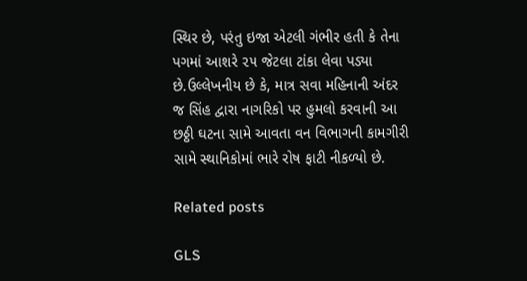સ્થિર છે, પરંતુ ઇજા એટલી ગંભીર હતી કે તેના પગમાં આશરે ૨૫ જેટલા ટાંકા લેવા પડ્યા છે.ઉલ્લેખનીય છે કે, માત્ર સવા મહિનાની અંદર જ સિંહ દ્વારા નાગરિકો પર હુમલો કરવાની આ છઠ્ઠી ઘટના સામે આવતા વન વિભાગની કામગીરી સામે સ્થાનિકોમાં ભારે રોષ ફાટી નીકળ્યો છે.

Related posts

GLS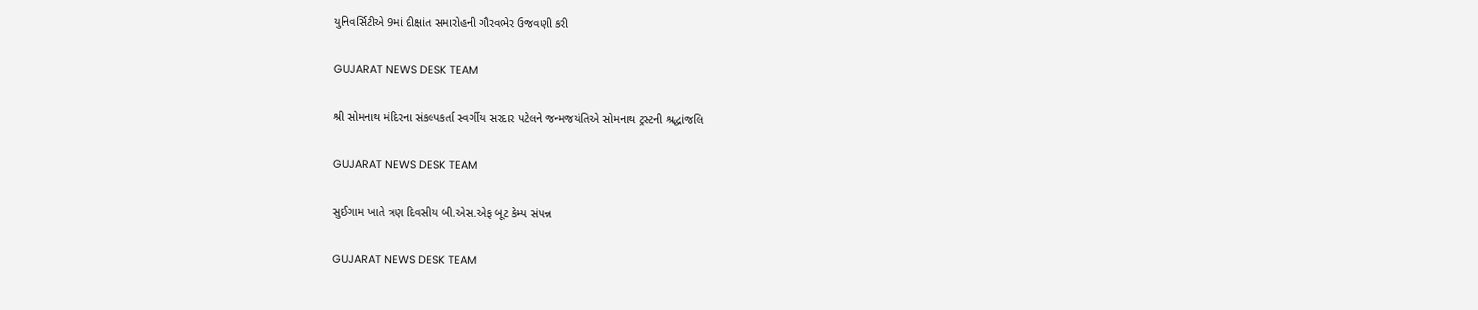યુનિવર્સિટીએ 9માં દીક્ષાંત સમારોહની ગૌરવભેર ઉજવણી કરી

GUJARAT NEWS DESK TEAM

શ્રી સોમનાથ મંદિરના સંકલ્પકર્તા સ્વર્ગીય સરદાર પટેલને જન્મજયંતિએ સોમનાથ ટ્રસ્ટની શ્રદ્ધાંજલિ

GUJARAT NEWS DESK TEAM

સુઈગામ ખાતે ત્રણ દિવસીય બી.એસ.એફ બૂટ કેમ્પ સંપન્ન

GUJARAT NEWS DESK TEAM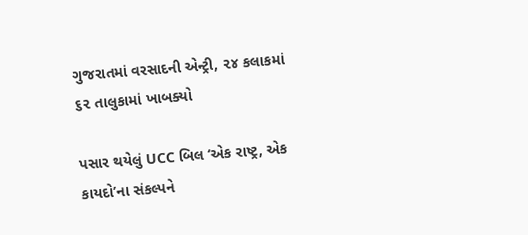ગુજરાતમાં વરસાદની એન્ટ્રી, ૨૪ કલાકમાં ૬૨ તાલુકામાં ખાબક્યો

પસાર થયેલું UCC બિલ ‘એક રાષ્ટ્ર, એક કાયદો’ના સંકલ્પને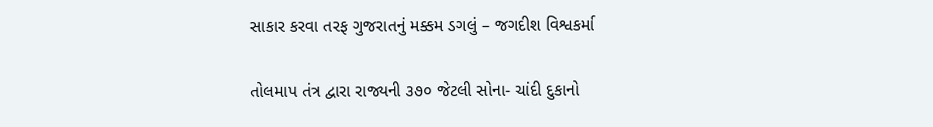સાકાર કરવા તરફ ગુજરાતનું મક્કમ ડગલું – જગદીશ વિશ્વકર્મા

તોલમાપ તંત્ર દ્વારા રાજ્યની ૩૭૦ જેટલી સોના- ચાંદી દુકાનો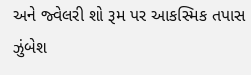અને જ્વેલરી શો રૂમ પર આકસ્મિક તપાસ ઝુંબેશ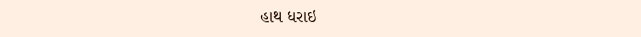હાથ ધરાઇ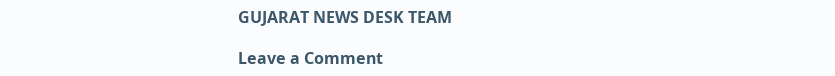GUJARAT NEWS DESK TEAM

Leave a Comment